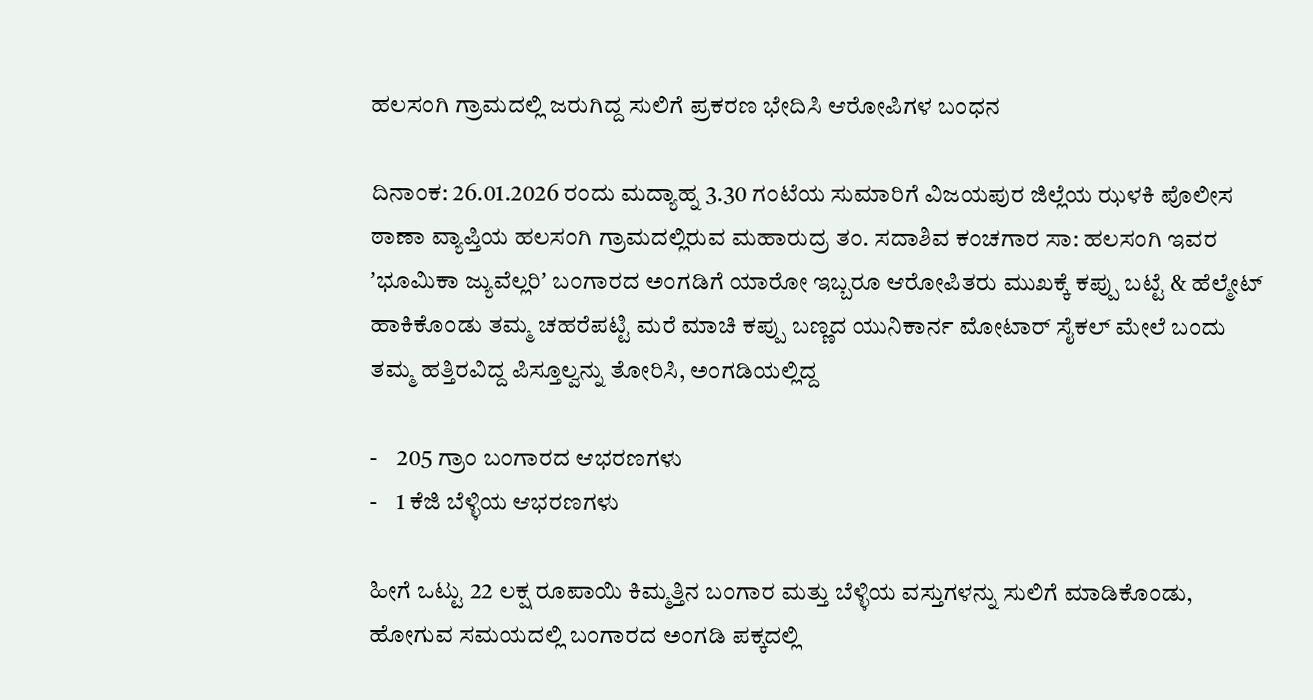ಹಲಸಂಗಿ ಗ್ರಾಮದಲ್ಲಿ ಜರುಗಿದ್ದ ಸುಲಿಗೆ ಪ್ರಕರಣ ಭೇದಿಸಿ ಆರೋಪಿಗಳ ಬಂಧನ

ದಿನಾಂಕ: 26.01.2026 ರಂದು ಮದ್ಯಾಹ್ನ 3.30 ಗಂಟೆಯ ಸುಮಾರಿಗೆ ವಿಜಯಪುರ ಜಿಲ್ಲೆಯ ಝಳಕಿ ಪೊಲೀಸ ಠಾಣಾ ವ್ಯಾಪ್ತಿಯ ಹಲಸಂಗಿ ಗ್ರಾಮದಲ್ಲಿರುವ ಮಹಾರುದ್ರ ತಂ. ಸದಾಶಿವ ಕಂಚಗಾರ ಸಾ: ಹಲಸಂಗಿ ಇವರ ʼಭೂಮಿಕಾ ಜ್ಯುವೆಲ್ಲರಿʼ ಬಂಗಾರದ ಅಂಗಡಿಗೆ ಯಾರೋ ಇಬ್ಬರೂ ಆರೋಪಿತರು ಮುಖಕ್ಕೆ ಕಪ್ಪು ಬಟ್ಟೆ & ಹೆಲ್ಮೇಟ್ ಹಾಕಿಕೊಂಡು ತಮ್ಮ ಚಹರೆಪಟ್ಟಿ ಮರೆ ಮಾಚಿ ಕಪ್ಪು ಬಣ್ಣದ ಯುನಿಕಾರ್ನ ಮೋಟಾರ್ ಸೈಕಲ್ ಮೇಲೆ ಬಂದು ತಮ್ಮ ಹತ್ತಿರವಿದ್ದ ಪಿಸ್ತೂಲ್ವನ್ನು ತೋರಿಸಿ, ಅಂಗಡಿಯಲ್ಲಿದ್ದ

-    205 ಗ್ರಾಂ ಬಂಗಾರದ ಆಭರಣಗಳು
-    1 ಕೆಜಿ ಬೆಳ್ಳಿಯ ಆಭರಣಗಳು

ಹೀಗೆ ಒಟ್ಟು 22 ಲಕ್ಷ ರೂಪಾಯಿ ಕಿಮ್ಮತ್ತಿನ ಬಂಗಾರ ಮತ್ತು ಬೆಳ್ಳಿಯ ವಸ್ತುಗಳನ್ನು ಸುಲಿಗೆ ಮಾಡಿಕೊಂಡು, ಹೋಗುವ ಸಮಯದಲ್ಲಿ ಬಂಗಾರದ ಅಂಗಡಿ ಪಕ್ಕದಲ್ಲಿ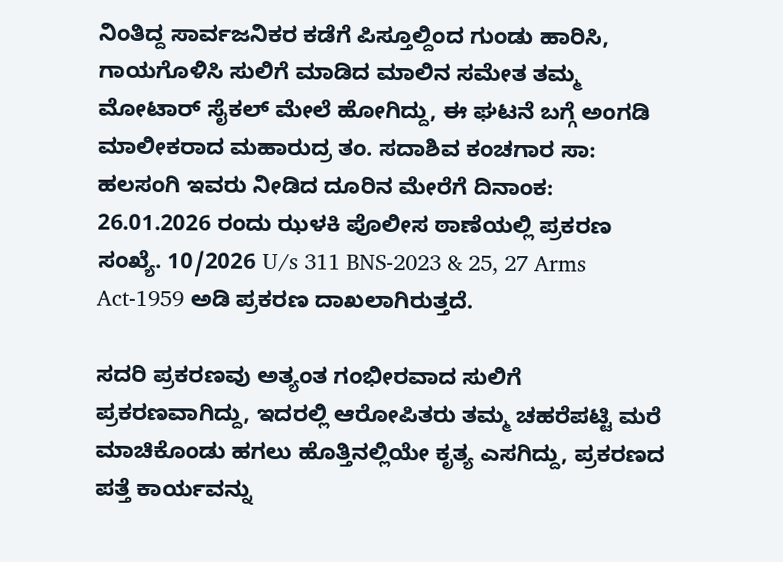ನಿಂತಿದ್ದ ಸಾರ್ವಜನಿಕರ ಕಡೆಗೆ ಪಿಸ್ತೂಲ್ದಿಂದ ಗುಂಡು ಹಾರಿಸಿ, ಗಾಯಗೊಳಿಸಿ ಸುಲಿಗೆ ಮಾಡಿದ ಮಾಲಿನ ಸಮೇತ ತಮ್ಮ ಮೋಟಾರ್ ಸೈಕಲ್ ಮೇಲೆ ಹೋಗಿದ್ದು, ಈ ಘಟನೆ ಬಗ್ಗೆ ಅಂಗಡಿ ಮಾಲೀಕರಾದ ಮಹಾರುದ್ರ ತಂ. ಸದಾಶಿವ ಕಂಚಗಾರ ಸಾ: ಹಲಸಂಗಿ ಇವರು ನೀಡಿದ ದೂರಿನ ಮೇರೆಗೆ ದಿನಾಂಕ: 26.01.2026 ರಂದು ಝಳಕಿ ಪೊಲೀಸ ಠಾಣೆಯಲ್ಲಿ ಪ್ರಕರಣ ಸಂಖ್ಯೆ. 10/2026 U/s 311 BNS-2023 & 25, 27 Arms Act-1959 ಅಡಿ ಪ್ರಕರಣ ದಾಖಲಾಗಿರುತ್ತದೆ.

ಸದರಿ ಪ್ರಕರಣವು ಅತ್ಯಂತ ಗಂಭೀರವಾದ ಸುಲಿಗೆ ಪ್ರಕರಣವಾಗಿದ್ದು, ಇದರಲ್ಲಿ ಆರೋಪಿತರು ತಮ್ಮ ಚಹರೆಪಟ್ಟಿ ಮರೆ ಮಾಚಿಕೊಂಡು ಹಗಲು ಹೊತ್ತಿನಲ್ಲಿಯೇ ಕೃತ್ಯ ಎಸಗಿದ್ದು, ಪ್ರಕರಣದ ಪತ್ತೆ ಕಾರ್ಯವನ್ನು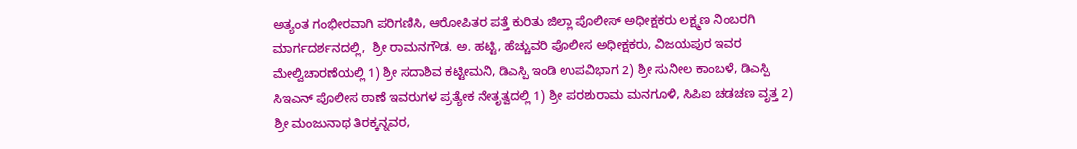ಅತ್ಯಂತ ಗಂಭೀರವಾಗಿ ಪರಿಗಣಿಸಿ, ಆರೋಪಿತರ ಪತ್ತೆ ಕುರಿತು ಜಿಲ್ಲಾ ಪೊಲೀಸ್ ಅಧೀಕ್ಷಕರು ಲಕ್ಷ್ಮಣ ನಿಂಬರಗಿ  ಮಾರ್ಗದರ್ಶನದಲ್ಲಿ,  ಶ್ರೀ ರಾಮನಗೌಡ. ಅ. ಹಟ್ಟಿ, ಹೆಚ್ಚುವರಿ ಪೊಲೀಸ ಅಧೀಕ್ಷಕರು, ವಿಜಯಪುರ ಇವರ ಮೇಲ್ವಿಚಾರಣೆಯಲ್ಲಿ 1) ಶ್ರೀ ಸದಾಶಿವ ಕಟ್ಟೀಮನಿ, ಡಿಎಸ್ಪಿ ಇಂಡಿ ಉಪವಿಭಾಗ 2) ಶ್ರೀ ಸುನೀಲ ಕಾಂಬಳೆ, ಡಿಎಸ್ಪಿ ಸಿಇಎನ್ ಪೊಲೀಸ ಠಾಣೆ ಇವರುಗಳ ಪ್ರತ್ಯೇಕ ನೇತೃತ್ವದಲ್ಲಿ 1) ಶ್ರೀ ಪರಶುರಾಮ ಮನಗೂಳಿ, ಸಿಪಿಐ ಚಡಚಣ ವೃತ್ತ 2) ಶ್ರೀ ಮಂಜುನಾಥ ತಿರಕ್ಕನ್ನವರ,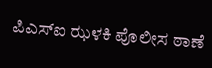ಪಿಎಸ್ಐ ಝಳಕಿ ಪೊಲೀಸ ಠಾಣೆ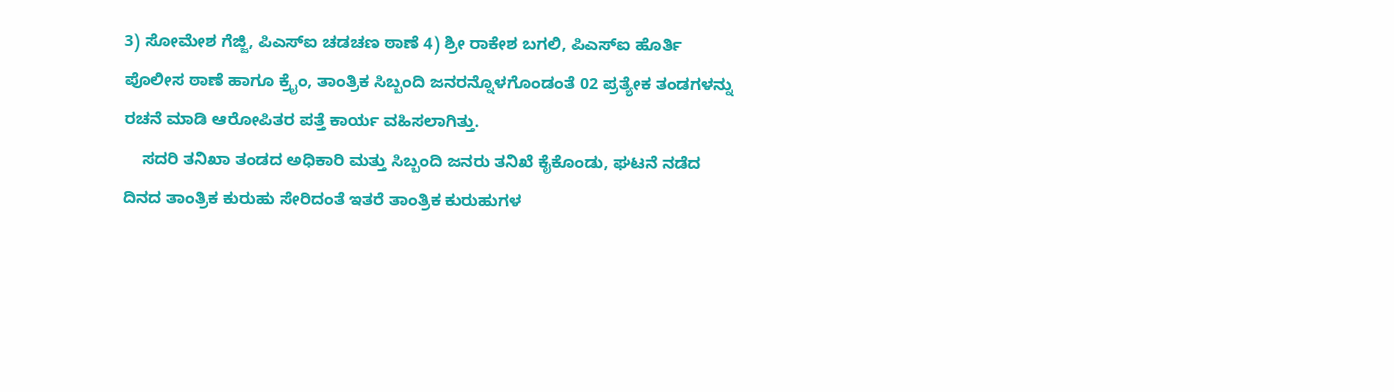3) ಸೋಮೇಶ ಗೆಜ್ಜಿ, ಪಿಎಸ್ಐ ಚಡಚಣ ಠಾಣೆ 4) ಶ್ರೀ ರಾಕೇಶ ಬಗಲಿ, ಪಿಎಸ್ಐ ಹೊರ್ತಿ ಪೊಲೀಸ ಠಾಣೆ ಹಾಗೂ ಕ್ರೈಂ, ತಾಂತ್ರಿಕ ಸಿಬ್ಬಂದಿ ಜನರನ್ನೊಳಗೊಂಡಂತೆ 02 ಪ್ರತ್ಯೇಕ ತಂಡಗಳನ್ನು ರಚನೆ ಮಾಡಿ ಆರೋಪಿತರ ಪತ್ತೆ ಕಾರ್ಯ ವಹಿಸಲಾಗಿತ್ತು.
    ಸದರಿ ತನಿಖಾ ತಂಡದ ಅಧಿಕಾರಿ ಮತ್ತು ಸಿಬ್ಬಂದಿ ಜನರು ತನಿಖೆ ಕೈಕೊಂಡು, ಘಟನೆ ನಡೆದ ದಿನದ ತಾಂತ್ರಿಕ ಕುರುಹು ಸೇರಿದಂತೆ ಇತರೆ ತಾಂತ್ರಿಕ ಕುರುಹುಗಳ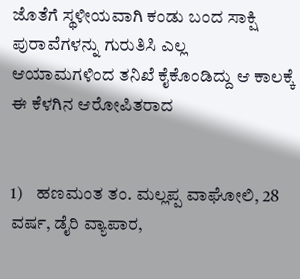ಜೊತೆಗೆ ಸ್ಥಳೀಯವಾಗಿ ಕಂಡು ಬಂದ ಸಾಕ್ಷಿ ಪುರಾವೆಗಳನ್ನು ಗುರುತಿಸಿ ಎಲ್ಲ ಆಯಾಮಗಳಿಂದ ತನಿಖೆ ಕೈಕೊಂಡಿದ್ದು ಆ ಕಾಲಕ್ಕೆ ಈ ಕೆಳಗಿನ ಆರೋಪಿತರಾದ


1)    ಹಣಮಂತ ತಂ. ಮಲ್ಲಪ್ಪ ವಾಘೋಲಿ, 28 ವರ್ಷ, ಡೈರಿ ವ್ಯಾಪಾರ,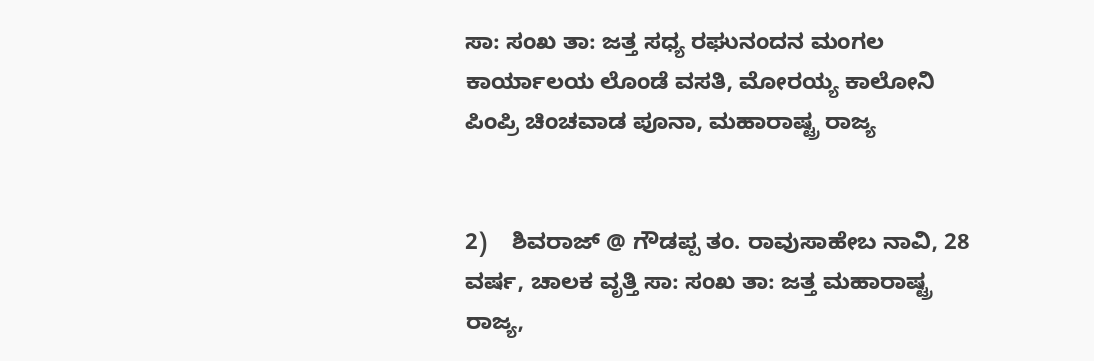ಸಾ: ಸಂಖ ತಾ: ಜತ್ತ ಸಧ್ಯ ರಘುನಂದನ ಮಂಗಲ ಕಾರ್ಯಾಲಯ ಲೊಂಡೆ ವಸತಿ, ಮೋರಯ್ಯ ಕಾಲೋನಿ ಪಿಂಪ್ರಿ ಚಿಂಚವಾಡ ಪೂನಾ, ಮಹಾರಾಷ್ಟ್ರ ರಾಜ್ಯ


2)    ಶಿವರಾಜ್ @ ಗೌಡಪ್ಪ ತಂ. ರಾವುಸಾಹೇಬ ನಾವಿ, 28 ವರ್ಷ, ಚಾಲಕ ವೃತ್ತಿ ಸಾ: ಸಂಖ ತಾ: ಜತ್ತ ಮಹಾರಾಷ್ಟ್ರ ರಾಜ್ಯ,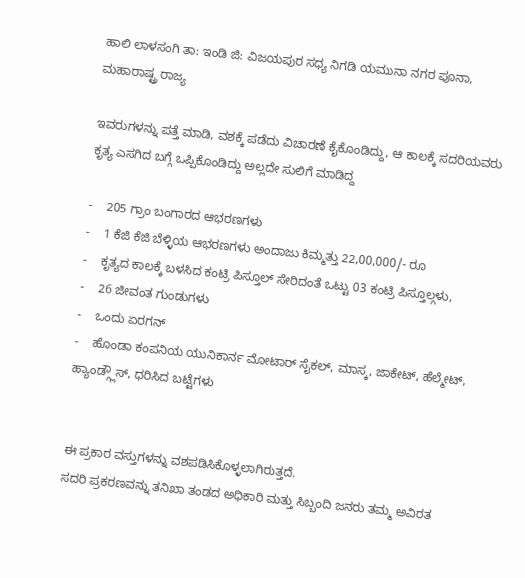ಹಾಲಿ ಲಾಳಸಂಗಿ ತಾ: ಇಂಡಿ ಜಿ: ವಿಜಯಪುರ ಸಧ್ಯ ನಿಗಡಿ ಯಮುನಾ ನಗರ ಪೂನಾ, ಮಹಾರಾಷ್ಟ್ರ ರಾಜ್ಯ

ಇವರುಗಳನ್ನು ಪತ್ತೆ ಮಾಡಿ, ವಶಕ್ಕೆ ಪಡೆದು ವಿಚಾರಣೆ ಕೈಕೊಂಡಿದ್ದು, ಆ ಕಾಲಕ್ಕೆ ಸದರಿಯವರು ಕೃತ್ಯ ಎಸಗಿದ ಬಗ್ಗೆ ಒಪ್ಪಿಕೊಂಡಿದ್ದು ಅಲ್ಲದೇ ಸುಲಿಗೆ ಮಾಡಿದ್ದ

-    205 ಗ್ರಾಂ ಬಂಗಾರದ ಆಭರಣಗಳು
-    1 ಕೆಜಿ ಕೆಜಿ ಬೆಳ್ಳಿಯ ಆಭರಣಗಳು ಅಂದಾಜು ಕಿಮ್ಮತ್ತು 22,00,000/- ರೂ
-    ಕೃತ್ಯದ ಕಾಲಕ್ಕೆ ಬಳಸಿದ ಕಂಟ್ರಿ ಪಿಸ್ತೂಲ್ ಸೇರಿದಂತೆ ಒಟ್ಟು 03 ಕಂಟ್ರಿ ಪಿಸ್ತೂಲ್ಗಳು,
-    26 ಜೀವಂತ ಗುಂಡುಗಳು
-    ಒಂದು ಏರಗನ್
-    ಹೊಂಡಾ ಕಂಪನಿಯ ಯುನಿಕಾರ್ನ ಮೋಟಾರ್ ಸೈಕಲ್, ಮಾಸ್ಕ, ಜಾಕೇಟ್, ಹೆಲ್ಮೇಟ್, ಹ್ಯಾಂಡ್ಗ್ಲೌಸ್, ಧರಿಸಿದ ಬಟ್ಟೆಗಳು


ಈ ಪ್ರಕಾರ ವಸ್ತುಗಳನ್ನು ವಶಪಡಿಸಿಕೊಳ್ಳಲಾಗಿರುತ್ತದೆ.
ಸದರಿ ಪ್ರಕರಣವನ್ನು ತನಿಖಾ ತಂಡದ ಅಧಿಕಾರಿ ಮತ್ತು ಸಿಬ್ಬಂದಿ ಜನರು ತಮ್ಮ ಅವಿರತ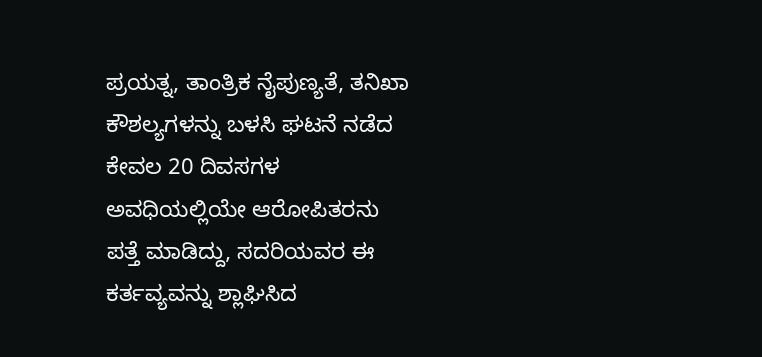ಪ್ರಯತ್ನ, ತಾಂತ್ರಿಕ ನೈಪುಣ್ಯತೆ, ತನಿಖಾ ಕೌಶಲ್ಯಗಳನ್ನು ಬಳಸಿ ಘಟನೆ ನಡೆದ ಕೇವಲ 20 ದಿವಸಗಳ ಅವಧಿಯಲ್ಲಿಯೇ ಆರೋಪಿತರನು ಪತ್ತೆ ಮಾಡಿದ್ದು, ಸದರಿಯವರ ಈ ಕರ್ತವ್ಯವನ್ನು ಶ್ಲಾಘಿಸಿದ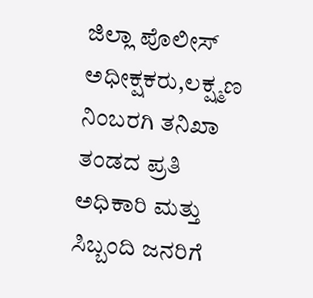ಜಿಲ್ಲಾ ಪೊಲೀಸ್ ಅಧೀಕ್ಷಕರು,ಲಕ್ಷ್ಮಣ ನಿಂಬರಗಿ ತನಿಖಾ ತಂಡದ ಪ್ರತಿ ಅಧಿಕಾರಿ ಮತ್ತು ಸಿಬ್ಬಂದಿ ಜನರಿಗೆ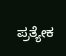ಪ್ರತ್ಯೇಕ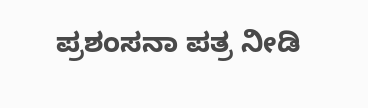ಪ್ರಶಂಸನಾ ಪತ್ರ ನೀಡಿ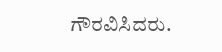ಗೌರವಿಸಿದರು.